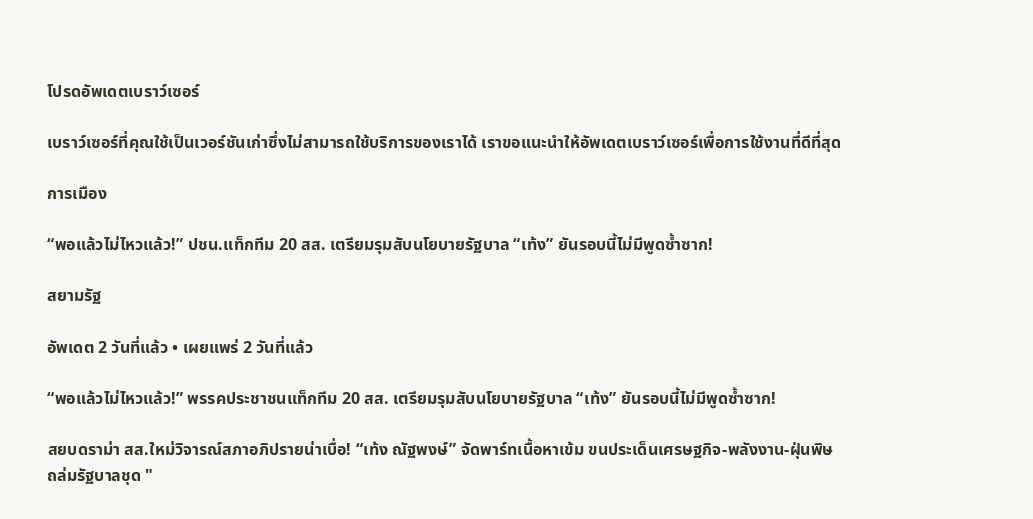โปรดอัพเดตเบราว์เซอร์

เบราว์เซอร์ที่คุณใช้เป็นเวอร์ชันเก่าซึ่งไม่สามารถใช้บริการของเราได้ เราขอแนะนำให้อัพเดตเบราว์เซอร์เพื่อการใช้งานที่ดีที่สุด

การเมือง

“พอแล้วไม่ไหวแล้ว!” ปชน.แท็กทีม 20 สส. เตรียมรุมสับนโยบายรัฐบาล “เท้ง” ยันรอบนี้ไม่มีพูดซ้ำซาก!

สยามรัฐ

อัพเดต 2 วันที่แล้ว • เผยแพร่ 2 วันที่แล้ว

“พอแล้วไม่ไหวแล้ว!” พรรคประชาชนแท็กทีม 20 สส. เตรียมรุมสับนโยบายรัฐบาล “เท้ง” ยันรอบนี้ไม่มีพูดซ้ำซาก!

สยบดราม่า สส.ใหม่วิจารณ์สภาอภิปรายน่าเบื่อ! “เท้ง ณัฐพงษ์” จัดพาร์ทเนื้อหาเข้ม ขนประเด็นเศรษฐกิจ-พลังงาน-ฝุ่นพิษ ถล่มรัฐบาลชุด "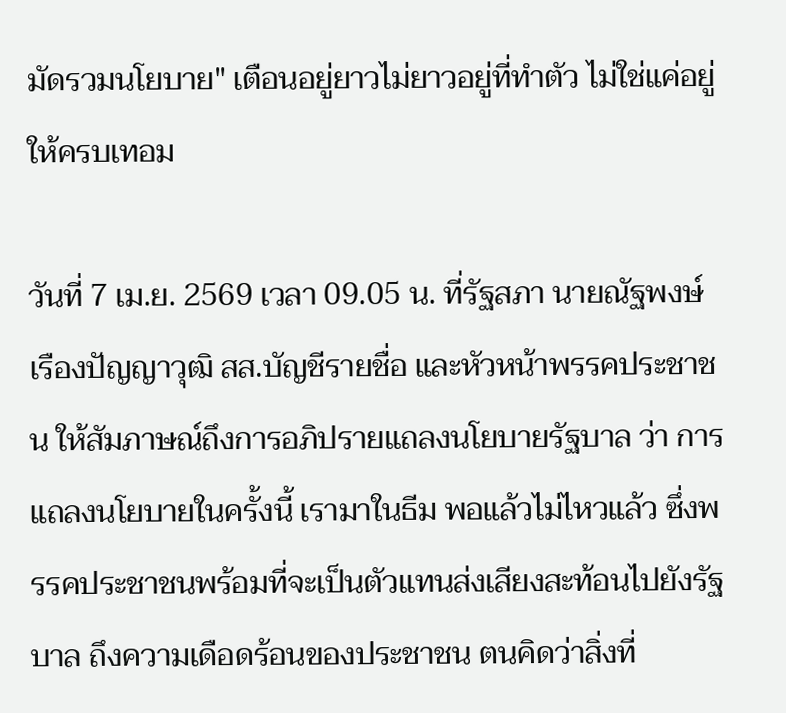มัดรวมนโยบาย" เตือนอยู่ยาวไม่ยาวอยู่ที่ทำตัว ไม่ใช่แค่อยู่ให้ครบเทอม

วันที่ 7 เม.ย. 2569 เวลา 09.05 น. ที่รัฐสภา นายณัฐพงษ์ เรืองปัญญาวุฒิ สส.บัญชีรายชื่อ และหัวหน้าพรรคประชาชน ให้สัมภาษณ์ถึงการอภิปรายแถลงนโยบายรัฐบาล ว่า การแถลงนโยบายในครั้งนี้ เรามาในธีม พอแล้วไม่ไหวแล้ว ซึ่งพรรคประชาชนพร้อมที่จะเป็นตัวแทนส่งเสียงสะท้อนไปยังรัฐบาล ถึงความเดือดร้อนของประชาชน ตนคิดว่าสิ่งที่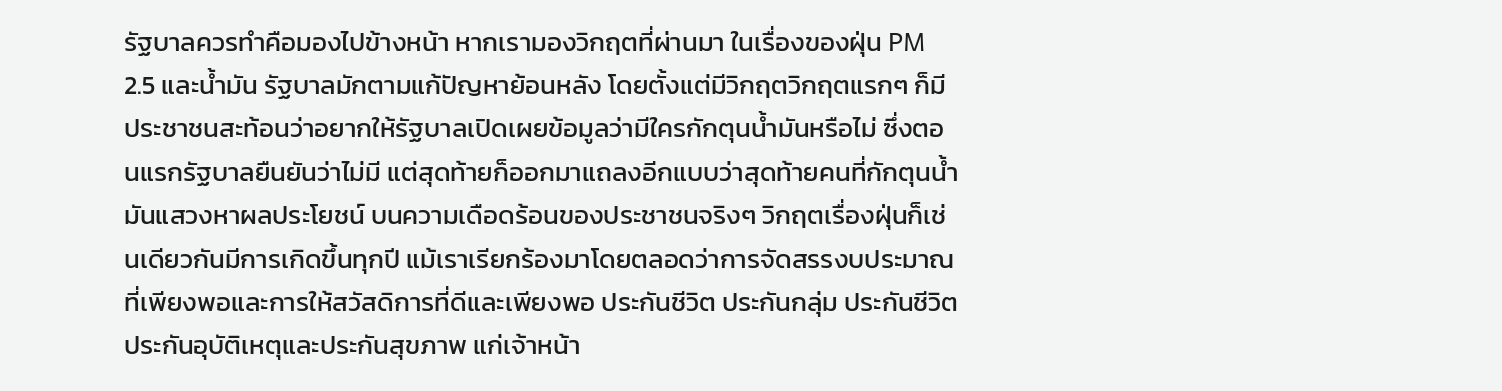รัฐบาลควรทำคือมองไปข้างหน้า หากเรามองวิกฤตที่ผ่านมา ในเรื่องของฝุ่น PM 2.5 และน้ำมัน รัฐบาลมักตามแก้ปัญหาย้อนหลัง โดยตั้งแต่มีวิกฤตวิกฤตแรกๆ ก็มีประชาชนสะท้อนว่าอยากให้รัฐบาลเปิดเผยข้อมูลว่ามีใครกักตุนน้ำมันหรือไม่ ซึ่งตอนแรกรัฐบาลยืนยันว่าไม่มี แต่สุดท้ายก็ออกมาแถลงอีกแบบว่าสุดท้ายคนที่กักตุนน้ำมันแสวงหาผลประโยชน์ บนความเดือดร้อนของประชาชนจริงๆ วิกฤตเรื่องฝุ่นก็เช่นเดียวกันมีการเกิดขึ้นทุกปี แม้เราเรียกร้องมาโดยตลอดว่าการจัดสรรงบประมาณ ที่เพียงพอและการให้สวัสดิการที่ดีและเพียงพอ ประกันชีวิต ประกันกลุ่ม ประกันชีวิต ประกันอุบัติเหตุและประกันสุขภาพ แก่เจ้าหน้า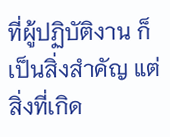ที่ผู้ปฏิบัติงาน ก็เป็นสิ่งสำคัญ แต่สิ่งที่เกิด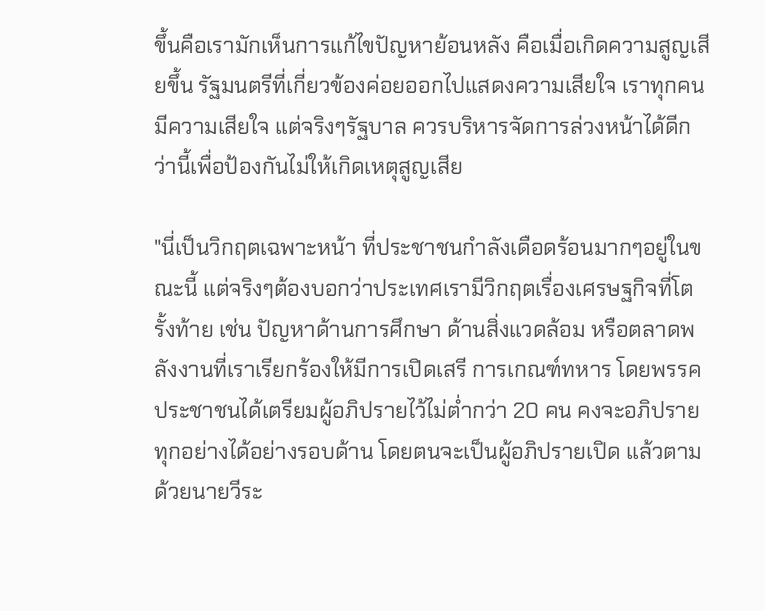ขึ้นคือเรามักเห็นการแก้ไขปัญหาย้อนหลัง คือเมื่อเกิดความสูญเสียขึ้น รัฐมนตรีที่เกี่ยวข้องค่อยออกไปแสดงความเสียใจ เราทุกคนมีความเสียใจ แต่จริงๆรัฐบาล ควรบริหารจัดการล่วงหน้าได้ดีกว่านี้เพื่อป้องกันไม่ให้เกิดเหตุสูญเสีย

"นี่เป็นวิกฤตเฉพาะหน้า ที่ประชาชนกำลังเดือดร้อนมากๆอยู่ในขณะนี้ แต่จริงๆต้องบอกว่าประเทศเรามีวิกฤตเรื่องเศรษฐกิจที่โตรั้งท้าย เช่น ปัญหาด้านการศึกษา ด้านสิ่งแวดล้อม หรือตลาดพลังงานที่เราเรียกร้องให้มีการเปิดเสรี การเกณฑ์ทหาร โดยพรรคประชาชนได้เตรียมผู้อภิปรายไว้ไม่ต่ำกว่า 20 คน คงจะอภิปรายทุกอย่างได้อย่างรอบด้าน โดยตนจะเป็นผู้อภิปรายเปิด แล้วตามด้วยนายวีระ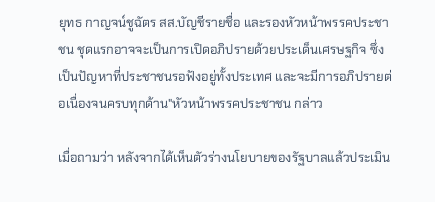ยุทธ กาญจน์ชูฉัตร สส.บัญชีรายชื่อ และรองหัวหน้าพรรคประชาชน ชุดแรกอาจจะเป็นการเปิดอภิปรายด้วยประเด็นเศรษฐกิจ ซึ่งเป็นปัญหาที่ประชาชนรอฟังอยู่ทั้งประเทศ และจะมีการอภิปรายต่อเนื่องจนครบทุกด้าน"หัวหน้าพรรคประชาชน กล่าว

เมื่อถามว่า หลังจากได้เห็นตัวร่างนโยบายของรัฐบาลแล้วประเมิน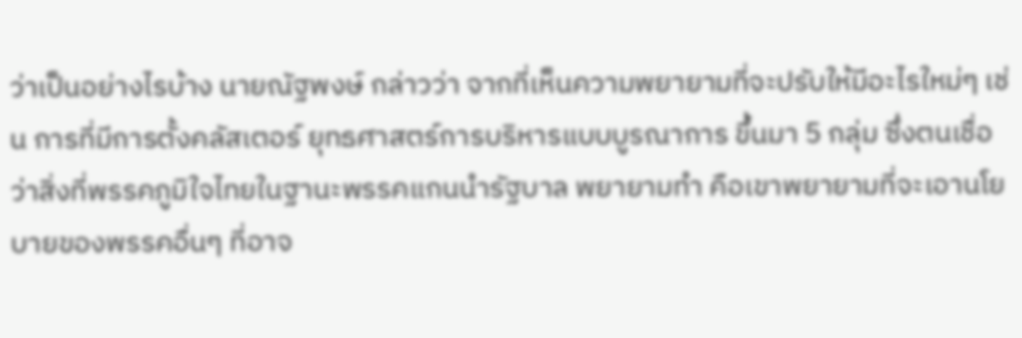ว่าเป็นอย่างไรบ้าง นายณัฐพงษ์ กล่าวว่า จากที่เห็นความพยายามที่จะปรับให้มีอะไรใหม่ๆ เช่น การที่มีการตั้งคลัสเตอร์ ยุทธศาสตร์การบริหารแบบบูรณาการ ขึ้นมา 5 กลุ่ม ซึ่งตนเชื่อว่าสิ่งที่พรรคภูมิใจไทยในฐานะพรรคแกนนำรัฐบาล พยายามทำ คือเขาพยายามที่จะเอานโยบายของพรรคอื่นๆ ที่อาจ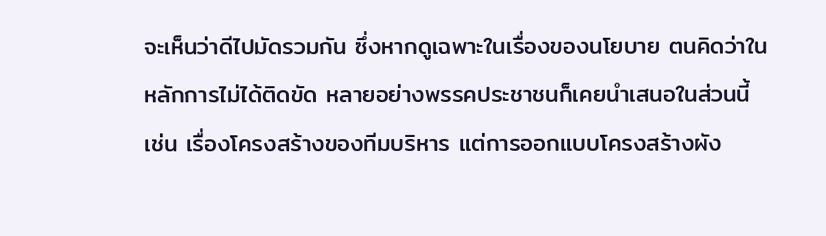จะเห็นว่าดีไปมัดรวมกัน ซึ่งหากดูเฉพาะในเรื่องของนโยบาย ตนคิดว่าในหลักการไม่ได้ติดขัด หลายอย่างพรรคประชาชนก็เคยนำเสนอในส่วนนี้ เช่น เรื่องโครงสร้างของทีมบริหาร แต่การออกแบบโครงสร้างผัง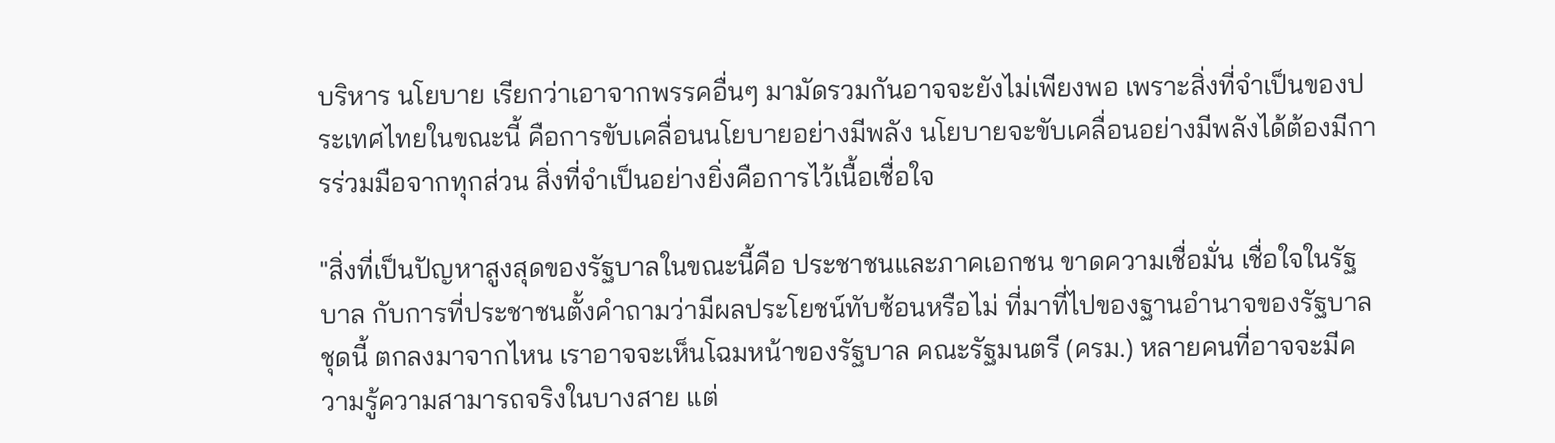บริหาร นโยบาย เรียกว่าเอาจากพรรคอื่นๆ มามัดรวมกันอาจจะยังไม่เพียงพอ เพราะสิ่งที่จำเป็นของประเทศไทยในขณะนี้ คือการขับเคลื่อนนโยบายอย่างมีพลัง นโยบายจะขับเคลื่อนอย่างมีพลังได้ต้องมีการร่วมมือจากทุกส่วน สิ่งที่จำเป็นอย่างยิ่งคือการไว้เนื้อเชื่อใจ

"สิ่งที่เป็นปัญหาสูงสุดของรัฐบาลในขณะนี้คือ ประชาชนและภาคเอกชน ขาดความเชื่อมั่น เชื่อใจในรัฐบาล กับการที่ประชาชนตั้งคำถามว่ามีผลประโยชน์ทับซ้อนหรือไม่ ที่มาที่ไปของฐานอำนาจของรัฐบาลชุดนี้ ตกลงมาจากไหน เราอาจจะเห็นโฉมหน้าของรัฐบาล คณะรัฐมนตรี (ครม.) หลายคนที่อาจจะมีความรู้ความสามารถจริงในบางสาย แต่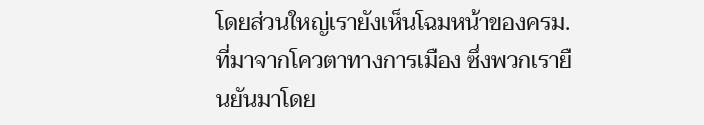โดยส่วนใหญ่เรายังเห็นโฉมหน้าของครม.ที่มาจากโควตาทางการเมือง ซึ่งพวกเรายืนยันมาโดย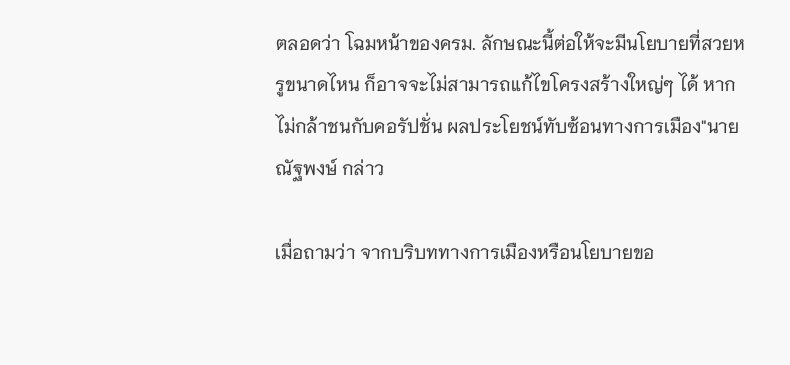ตลอดว่า โฉมหน้าของครม. ลักษณะนี้ต่อให้จะมีนโยบายที่สวยหรูขนาดไหน ก็อาจจะไม่สามารถแก้ไขโครงสร้างใหญ่ๆ ได้ หากไม่กล้าชนกับคอรัปชั่น ผลประโยชน์ทับซ้อนทางการเมือง"นายณัฐพงษ์ กล่าว

เมื่อถามว่า จากบริบททางการเมืองหรือนโยบายขอ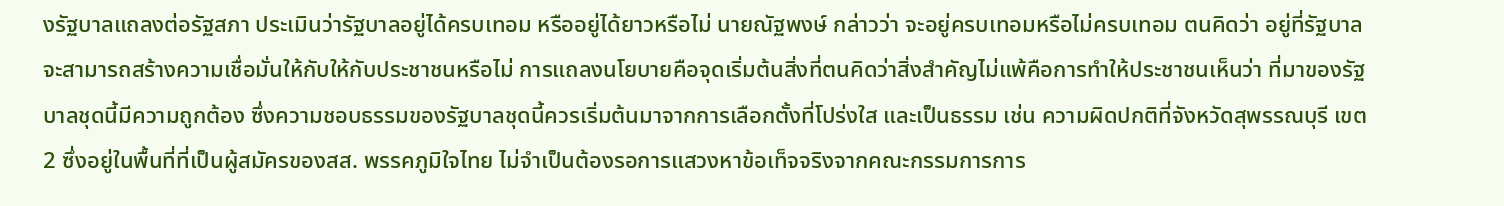งรัฐบาลแถลงต่อรัฐสภา ประเมินว่ารัฐบาลอยู่ได้ครบเทอม หรืออยู่ได้ยาวหรือไม่ นายณัฐพงษ์ กล่าวว่า จะอยู่ครบเทอมหรือไม่ครบเทอม ตนคิดว่า อยู่ที่รัฐบาลจะสามารถสร้างความเชื่อมั่นให้กับให้กับประชาชนหรือไม่ การแถลงนโยบายคือจุดเริ่มต้นสิ่งที่ตนคิดว่าสิ่งสำคัญไม่แพ้คือการทำให้ประชาชนเห็นว่า ที่มาของรัฐบาลชุดนี้มีความถูกต้อง ซึ่งความชอบธรรมของรัฐบาลชุดนี้ควรเริ่มต้นมาจากการเลือกตั้งที่โปร่งใส และเป็นธรรม เช่น ความผิดปกติที่จังหวัดสุพรรณบุรี เขต 2 ซึ่งอยู่ในพื้นที่ที่เป็นผู้สมัครของสส. พรรคภูมิใจไทย ไม่จำเป็นต้องรอการแสวงหาข้อเท็จจริงจากคณะกรรมการการ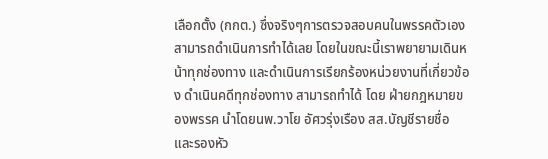เลือกตั้ง (กกต.) ซึ่งจริงๆการตรวจสอบคนในพรรคตัวเอง สามารถดำเนินการทำได้เลย โดยในขณะนี้เราพยายามเดินหน้าทุกช่องทาง และดำเนินการเรียกร้องหน่วยงานที่เกี่ยวข้อง ดำเนินคดีทุกช่องทาง สามารถทำได้ โดย ฝ่ายกฎหมายของพรรค นำโดยนพ.วาโย อัศวรุ่งเรือง สส.บัญชีรายชื่อ และรองหัว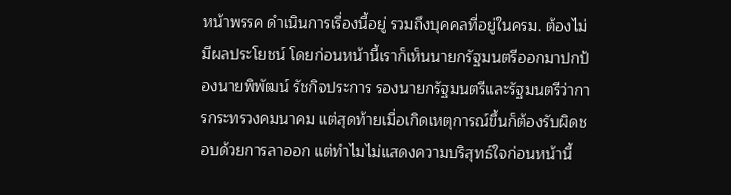หน้าพรรค ดำเนินการเรื่องนี้อยู่ รวมถึงบุคคลที่อยู่ในครม. ต้องไม่มีผลประโยชน์ โดยก่อนหน้านี้เราก็เห็นนายกรัฐมนตรีออกมาปกป้องนายพิพัฒน์ รัชกิจประการ รองนายกรัฐมนตรีและรัฐมนตรีว่าการกระทรวงคมนาคม แต่สุดท้ายเมื่อเกิดเหตุการณ์ขึ้นก็ต้องรับผิดชอบด้วยการลาออก แต่ทำไมไม่แสดงความบริสุทธ์ใจก่อนหน้านี้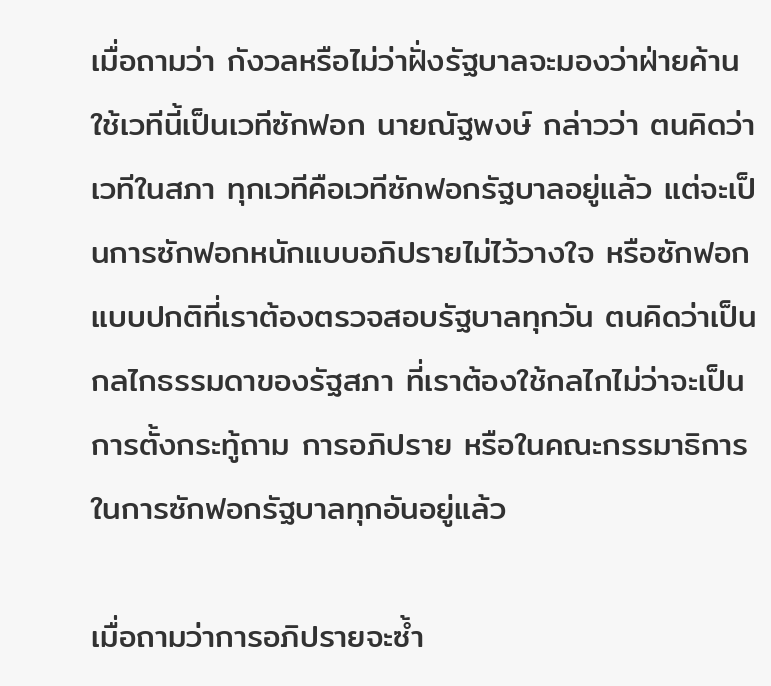เมื่อถามว่า กังวลหรือไม่ว่าฝั่งรัฐบาลจะมองว่าฝ่ายค้านใช้เวทีนี้เป็นเวทีซักฟอก นายณัฐพงษ์ กล่าวว่า ตนคิดว่าเวทีในสภา ทุกเวทีคือเวทีซักฟอกรัฐบาลอยู่แล้ว แต่จะเป็นการซักฟอกหนักแบบอภิปรายไม่ไว้วางใจ หรือซักฟอกแบบปกติที่เราต้องตรวจสอบรัฐบาลทุกวัน ตนคิดว่าเป็นกลไกธรรมดาของรัฐสภา ที่เราต้องใช้กลไกไม่ว่าจะเป็นการตั้งกระทู้ถาม การอภิปราย หรือในคณะกรรมาธิการ ในการซักฟอกรัฐบาลทุกอันอยู่แล้ว

เมื่อถามว่าการอภิปรายจะซ้ำ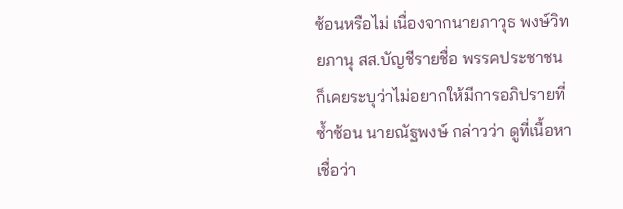ซ้อนหรือไม่ เนื่องจากนายภาวุธ พงษ์วิทยภานุ สส.บัญชีรายชื่อ พรรคประชาชน ก็เคยระบุว่าไม่อยากให้มีการอภิปรายที่ซ้ำซ้อน นายณัฐพงษ์ กล่าวว่า ดูที่เนื้อหาเชื่อว่า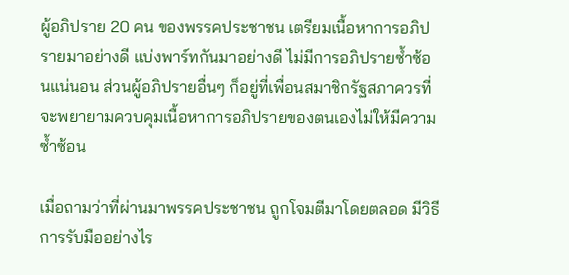ผู้อภิปราย 20 คน ของพรรคประชาชน เตรียมเนื้อหาการอภิปรายมาอย่างดี แบ่งพาร์ทกันมาอย่างดี ไม่มีการอภิปรายซ้ำซ้อนแน่นอน ส่วนผู้อภิปรายอื่นๆ ก็อยู่ที่เพื่อนสมาชิกรัฐสภาควรที่จะพยายามควบคุมเนื้อหาการอภิปรายของตนเองไม่ให้มีความซ้ำซ้อน

เมื่อถามว่าที่ผ่านมาพรรคประชาชน ถูกโจมตีมาโดยตลอด มีวิธีการรับมืออย่างไร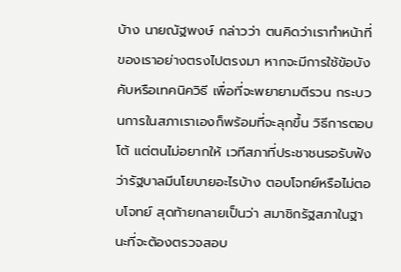บ้าง นายณัฐพงษ์ กล่าวว่า ตนคิดว่าเราทำหน้าที่ของเราอย่างตรงไปตรงมา หากจะมีการใช้ข้อบังคับหรือเทคนิควิธี เพื่อที่จะพยายามตีรวน กระบวนการในสภาเราเองก็พร้อมที่จะลุกขึ้น วิธีการตอบโต้ แต่ตนไม่อยากให้ เวทีสภาที่ประชาชนรอรับฟังว่ารัฐบาลมีนโยบายอะไรบ้าง ตอบโจทย์หรือไม่ตอบโจทย์ สุดท้ายกลายเป็นว่า สมาชิกรัฐสภาในฐานะที่จะต้องตรวจสอบ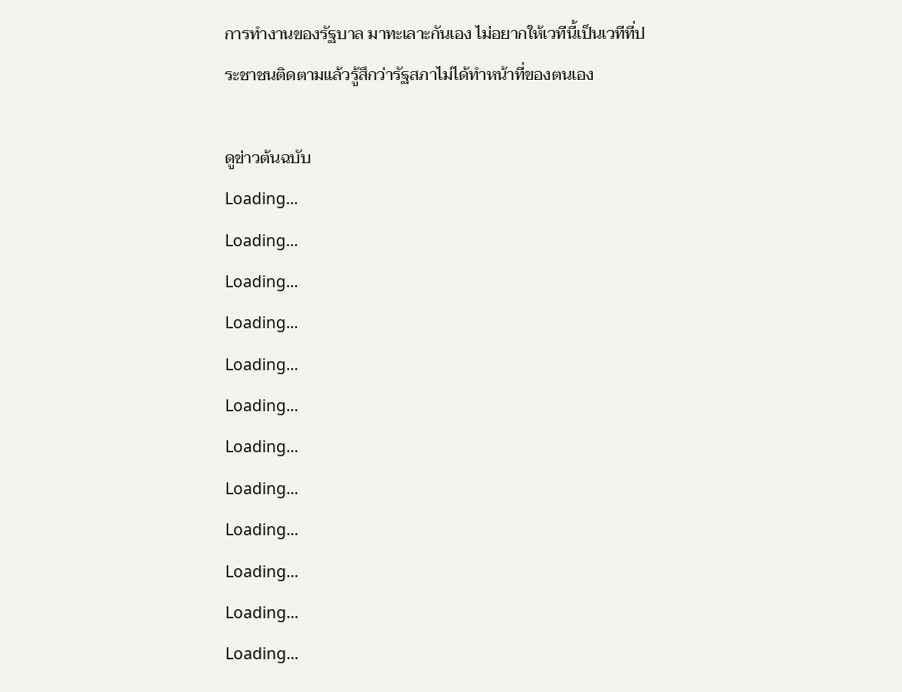การทำงานของรัฐบาล มาทะเลาะกันเอง ไม่อยากให้เวทีนี้เป็นเวทีที่ประชาชนติดตามแล้วรู้สึกว่ารัฐสภาไม่ได้ทำหน้าที่ของตนเอง

ดูข่าวต้นฉบับ
Loading...
Loading...
Loading...
Loading...
Loading...
Loading...
Loading...
Loading...
Loading...
Loading...
Loading...
Loading...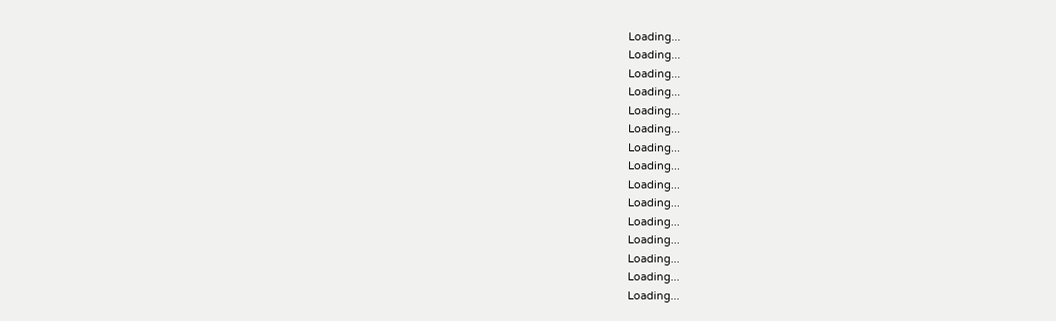Loading...
Loading...
Loading...
Loading...
Loading...
Loading...
Loading...
Loading...
Loading...
Loading...
Loading...
Loading...
Loading...
Loading...
Loading...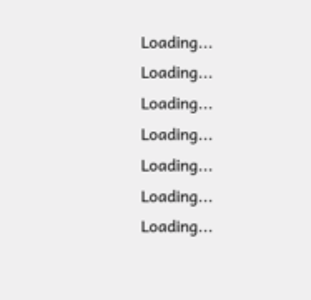Loading...
Loading...
Loading...
Loading...
Loading...
Loading...
Loading...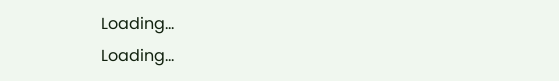Loading...
Loading...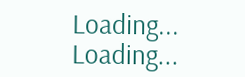Loading...
Loading...